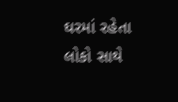ઘરમાં રહેતા લોકો સાથે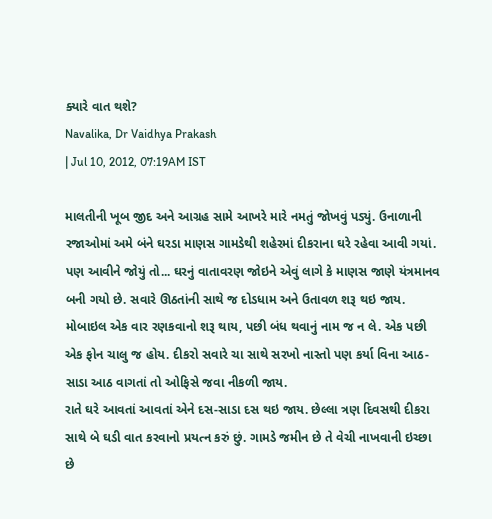ક્યારે વાત થશે?
Navalika, Dr Vaidhya Prakash
| Jul 10, 2012, 07:19AM IST

માલતીની ખૂબ જીદ અને આગ્રહ સામે આખરે મારે નમતું જોખવું પડ્યું. ઉનાળાની રજાઓમાં અમે બંને ઘરડા માણસ ગામડેથી શહેરમાં દીકરાના ઘરે રહેવા આવી ગયાં. પણ આવીને જોયું તો... ઘરનું વાતાવરણ જોઇને એવું લાગે કે માણસ જાણે યંત્રમાનવ બની ગયો છે. સવારે ઊઠતાંની સાથે જ દોડધામ અને ઉતાવળ શરૂ થઇ જાય. મોબાઇલ એક વાર રણકવાનો શરૂ થાય, પછી બંધ થવાનું નામ જ ન લે. એક પછી એક ફોન ચાલુ જ હોય. દીકરો સવારે ચા સાથે સરખો નાસ્તો પણ કર્યા વિના આઠ-સાડા આઠ વાગતાં તો ઓફિસે જવા નીકળી જાય.
રાતે ઘરે આવતાં આવતાં એને દસ-સાડા દસ થઇ જાય. છેલ્લા ત્રણ દિવસથી દીકરા સાથે બે ઘડી વાત કરવાનો પ્રયત્ન કરું છું. ગામડે જમીન છે તે વેચી નાખવાની ઇચ્છા છે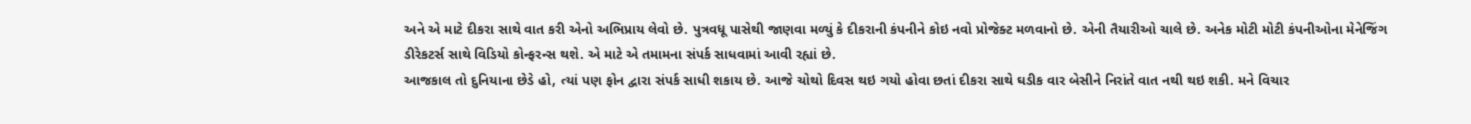અને એ માટે દીકરા સાથે વાત કરી એનો અભિપ્રાય લેવો છે. પુત્રવધૂ પાસેથી જાણવા મળ્યું કે દીકરાની કંપનીને કોઇ નવો પ્રોજેક્ટ મળવાનો છે. એની તૈયારીઓ ચાલે છે. અનેક મોટી મોટી કંપનીઓના મેનેજિંગ ડીરેકટર્સ સાથે વિડિયો કોન્ફરન્સ થશે. એ માટે એ તમામના સંપર્ક સાધવામાં આવી રહ્યાં છે.
આજકાલ તો દુનિયાના છેડે હો, ત્યાં પણ ફોન દ્વારા સંપર્ક સાધી શકાય છે. આજે ચોથો દિવસ થઇ ગયો હોવા છતાં દીકરા સાથે ઘડીક વાર બેસીને નિરાંતે વાત નથી થઇ શકી. મને વિચાર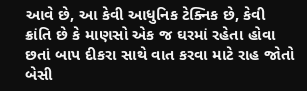આવે છે, આ કેવી આધુનિક ટેક્નિક છે, કેવી ક્રાંતિ છે કે માણસો એક જ ઘરમાં રહેતા હોવા છતાં બાપ દીકરા સાથે વાત કરવા માટે રાહ જોતો બેસી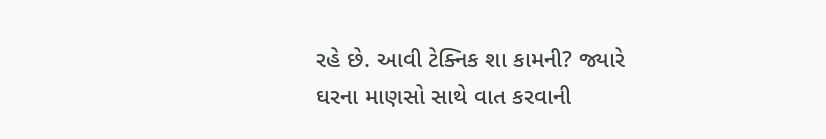રહે છે. આવી ટેક્નિક શા કામની? જ્યારે ઘરના માણસો સાથે વાત કરવાની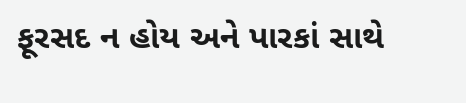ફૂરસદ ન હોય અને પારકાં સાથે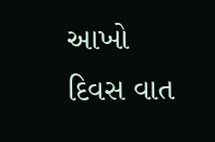આખો દિવસ વાત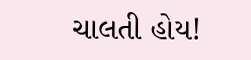ચાલતી હોય!